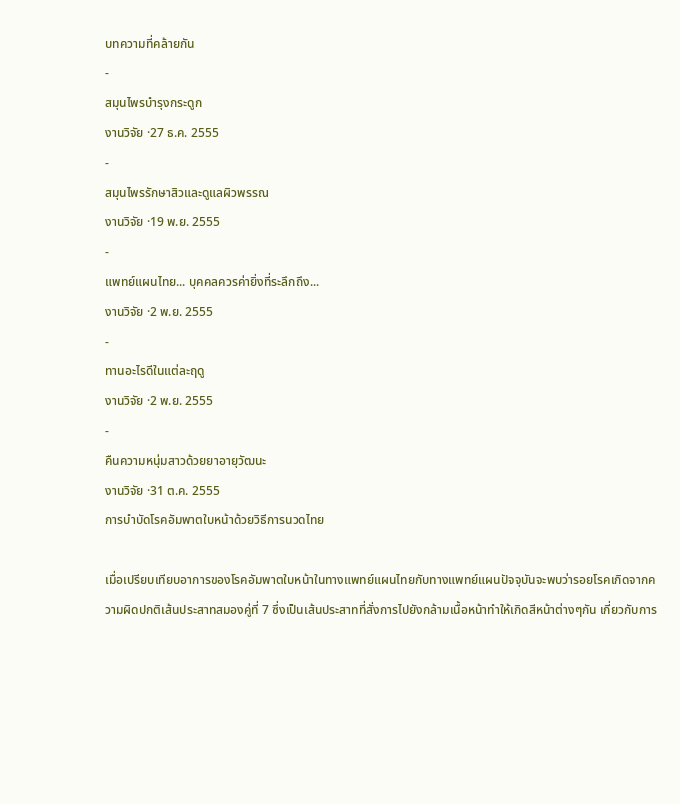บทความที่คล้ายกัน
-
สมุนไพรบำรุงกระดูก
งานวิจัย ·27 ธ.ค. 2555
-
สมุนไพรรักษาสิวและดูแลผิวพรรณ
งานวิจัย ·19 พ.ย. 2555
-
แพทย์แผนไทย... บุคคลควรค่ายิ่งที่ระลึกถึง...
งานวิจัย ·2 พ.ย. 2555
-
ทานอะไรดีในแต่ละฤดู
งานวิจัย ·2 พ.ย. 2555
-
คืนความหนุ่มสาวด้วยยาอายุวัฒนะ
งานวิจัย ·31 ต.ค. 2555
การบำบัดโรคอัมพาตใบหน้าด้วยวิธีการนวดไทย

เมื่อเปรียบเทียบอาการของโรคอัมพาตใบหน้าในทางแพทย์แผนไทยกับทางแพทย์แผนปัจจุบันจะพบว่ารอยโรคเกิดจากความผิดปกติเส้นประสาทสมองคู่ที่ 7 ซึ่งเป็นเส้นประสาทที่สั่งการไปยังกล้ามเนื้อหน้าทำให้เกิดสีหน้าต่างๆกัน เกี่ยวกับการ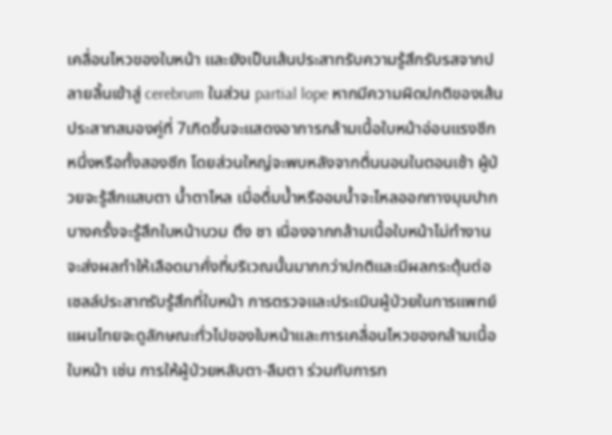เคลื่อนไหวของใบหน้า และยังเป็นเส้นประสาทรับความรู้สึกรับรสจากปลายลิ้นเข้าสู่ cerebrum ในส่วน partial lope หากมีความผิดปกติของเส้นประสาทสมองคู่ที่ 7เกิดขึ้นจะแสดงอาการกล้ามเนื้อใบหน้าอ่อนแรงซีกหนึ่งหรือทั้งสองซีก โดยส่วนใหญ่จะพบหลังจากตื่นนอนในตอนเช้า ผู้ป่วยจะรู้สึกแสบตา น้ำตาไหล เมื่อดื่มน้ำหรืออมน้ำจะไหลออกทางมุมปาก บางครั้งจะรู้สึกใบหน้าบวม ตึง ชา เนื่องจากกล้ามเนื้อใบหน้าไม่ทำงานจะส่งผลทำให้เลือดมาคั่งที่บริเวณนั้นมากกว่าปกติและมีผลกระตุ้นต่อเซลล์ประสาทรับรู้สึกที่ใบหน้า การตรวจและประเมินผู้ป่วยในการแพทย์แผนไทยจะดูลักษณะทั่วไปของใบหน้าและการเคลื่อนไหวของกล้ามเนื้อใบหน้า เช่น การให้ผู้ป่วยหลับตา-ลืมตา ร่วมกับการท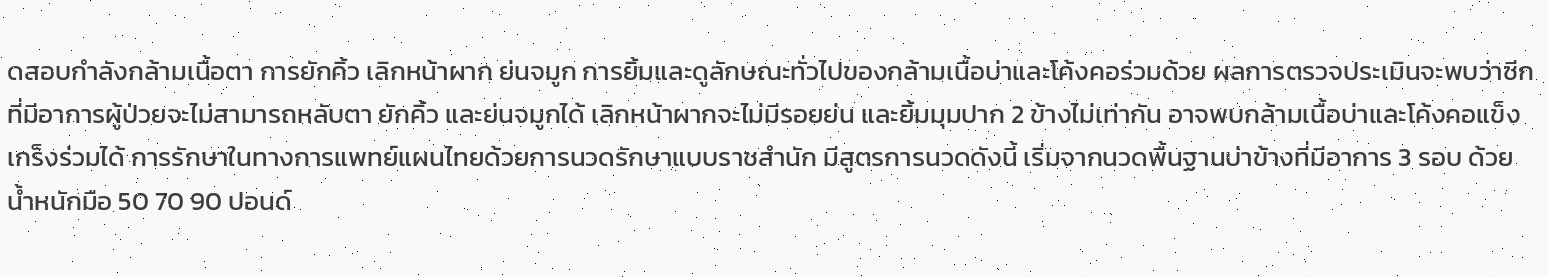ดสอบกำลังกล้ามเนื้อตา การยักคิ้ว เลิกหน้าผาก ย่นจมูก การยิ้มและดูลักษณะทั่วไปของกล้ามเนื้อบ่าและโค้งคอร่วมด้วย ผลการตรวจประเมินจะพบว่าซีกที่มีอาการผู้ป่วยจะไม่สามารถหลับตา ยักคิ้ว และย่นจมูกได้ เลิกหน้าผากจะไม่มีรอยย่น และยิ้มมุมปาก 2 ข้างไม่เท่ากัน อาจพบกล้ามเนื้อบ่าและโค้งคอแข็งเกร็งร่วมได้ การรักษาในทางการแพทย์แผนไทยด้วยการนวดรักษาแบบราชสำนัก มีสูตรการนวดดังนี้ เริ่มจากนวดพื้นฐานบ่าข้างที่มีอาการ 3 รอบ ด้วยน้ำหนักมือ 50 70 90 ปอนด์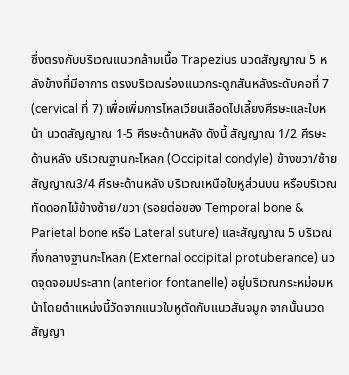ซึ่งตรงกับบริเวณแนวกล้ามเนื้อ Trapezius นวดสัญญาณ 5 หลังข้างที่มีอาการ ตรงบริเวณร่องแนวกระดูกสันหลังระดับคอที่ 7 (cervical ที่ 7) เพื่อเพิ่มการไหลเวียนเลือดไปเลี้ยงศีรษะและใบหน้า นวดสัญญาณ 1-5 ศีรษะด้านหลัง ดังนี้ สัญญาณ 1/2 ศีรษะด้านหลัง บริเวณฐานกะโหลก (Occipital condyle) ข้างขวา/ซ้าย สัญญาณ3/4 ศีรษะด้านหลัง บริเวณเหนือใบหูส่วนบน หรือบริเวณทัดดอกไม้ข้างซ้าย/ขวา (รอยต่อของ Temporal bone & Parietal bone หรือ Lateral suture) และสัญญาณ 5 บริเวณกึ่งกลางฐานกะโหลก (External occipital protuberance) นวดจุดจอมประสาท (anterior fontanelle) อยู่บริเวณกระหม่อมหน้าโดยตำแหน่งนี้วัดจากแนวใบหูตัดกับแนวสันจมูก จากนั้นนวดสัญญา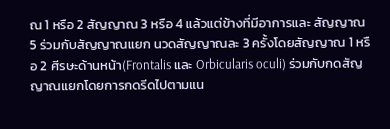ณ 1 หรือ 2 สัญญาณ 3 หรือ 4 แล้วแต่ข้างที่มีอาการและ สัญญาณ 5 ร่วมกับสัญญาณแยก นวดสัญญาณละ 3 ครั้งโดยสัญญาณ 1 หรือ 2 ศีรษะด้านหน้า(Frontalis และ Orbicularis oculi) ร่วมกับกดสัญญาณแยกโดยการกดรีดไปตามแน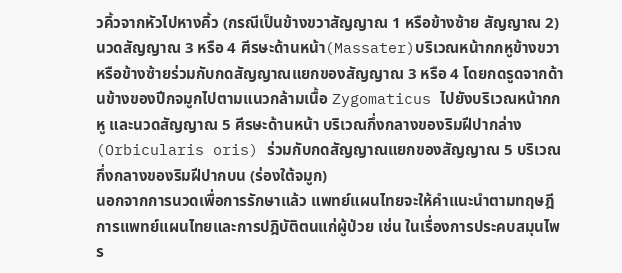วคิ้วจากหัวไปหางคิ้ว (กรณีเป็นข้างขวาสัญญาณ 1 หรือข้างซ้าย สัญญาณ 2) นวดสัญญาณ 3 หรือ 4 ศีรษะด้านหน้า(Massater)บริเวณหน้ากกหูข้างขวาหรือข้างซ้ายร่วมกับกดสัญญาณแยกของสัญญาณ 3 หรือ 4 โดยกดรูดจากด้านข้างของปีกจมูกไปตามแนวกล้ามเนื้อ Zygomaticus ไปยังบริเวณหน้ากกหู และนวดสัญญาณ 5 ศีรษะด้านหน้า บริเวณกึ่งกลางของริมฝีปากล่าง(Orbicularis oris) ร่วมกับกดสัญญาณแยกของสัญญาณ 5 บริเวณกึ่งกลางของริมฝีปากบน (ร่องใต้จมูก)
นอกจากการนวดเพื่อการรักษาแล้ว แพทย์แผนไทยจะให้คำแนะนำตามทฤษฎีการแพทย์แผนไทยและการปฎิบัติตนแก่ผู้ป่วย เช่น ในเรื่องการประคบสมุนไพร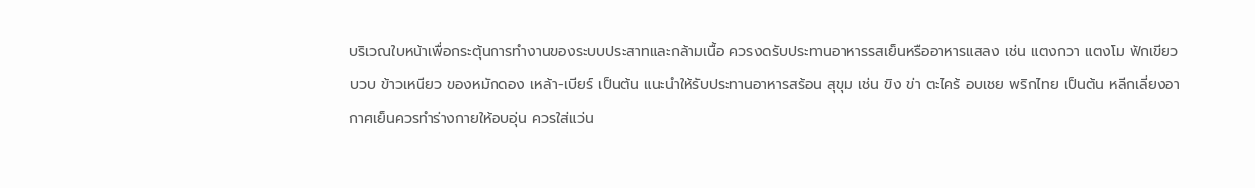บริเวณใบหน้าเพื่อกระตุ้นการทำงานของระบบประสาทและกล้ามเนื้อ ควรงดรับประทานอาหารรสเย็นหรืออาหารแสลง เช่น แตงกวา แตงโม ฟักเขียว บวบ ข้าวเหนียว ของหมักดอง เหล้า-เบียร์ เป็นต้น แนะนำให้รับประทานอาหารสร้อน สุขุม เช่น ขิง ข่า ตะไคร้ อบเชย พริกไทย เป็นต้น หลีกเลี่ยงอากาศเย็นควรทำร่างกายให้อบอุ่น ควรใส่แว่น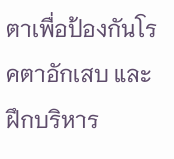ตาเพื่อป้องกันโรคตาอักเสบ และฝึกบริหาร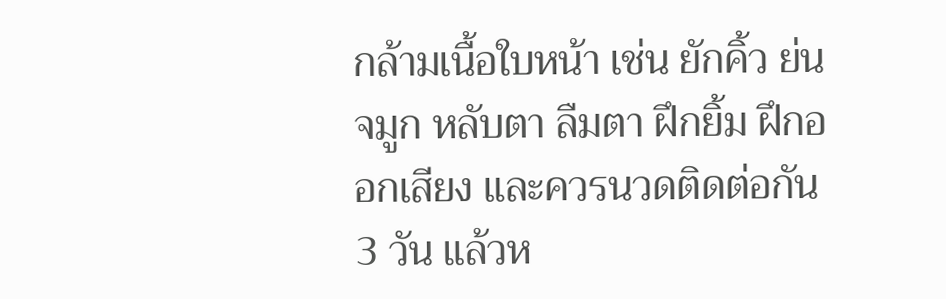กล้ามเนื้อใบหน้า เช่น ยักคิ้ว ย่นจมูก หลับตา ลืมตา ฝึกยิ้ม ฝึกออกเสียง และควรนวดติดต่อกัน 3 วัน แล้วห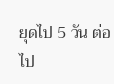ยุดไป 5 วัน ต่อไป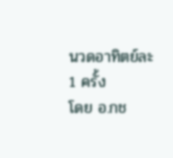นวดอาทิตย์ละ 1 ครั้ง
โดย อ.กช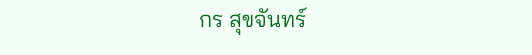กร สุขจันทร์